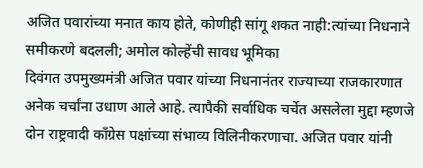अजित पवारांच्या मनात काय होते, कोणीही सांगू शकत नाही:त्यांच्या निधनाने समीकरणे बदलली; अमोल कोल्हेंची सावध भूमिका
दिवंगत उपमुख्यमंत्री अजित पवार यांच्या निधनानंतर राज्याच्या राजकारणात अनेक चर्चांना उधाण आले आहे. त्यापैकी सर्वाधिक चर्चेत असलेला मुद्दा म्हणजे दोन राष्ट्रवादी काँग्रेस पक्षांच्या संभाव्य विलिनीकरणाचा. अजित पवार यांनी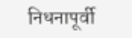निधनापूर्वी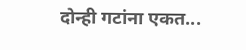दोन्ही गटांना एकत...